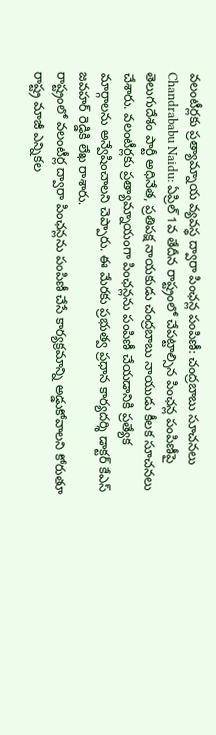వలంటీర్లకు ప్రత్యామ్నాయ వ్యవస్థ ద్వారా పింఛన్ల పంపిణీ: చంద్రబాబు సూచనలు
Chandrababu Naidu: ఏప్రిల్ 1వ తేదీన రాష్ట్రంలో చేపట్టాల్సిన పింఛన్ల పంపిణీపై తెలుగుదేశం పార్టీ అధినేత, ప్రతిపక్ష నాయకుడు చంద్రబాబు నాయుడు కీలక సూచనలు చేశారు. వలంటీర్లకు ప్రత్యామ్నాయంగా పింఛన్లను పంపిణీ చేయడానికి ప్రత్యేక మార్గాలను అన్వేషించాలని చెప్పారు. ఈ మేరకు ప్రభుత్వ ప్రధాన కార్యదర్శి డాక్టర్ కేఎస్ జవహర్ రెడ్డికి లేఖ రాశారు.
రాష్ట్రంలో వలంటీర్ల ద్వారా పింఛన్లను పంపిణీ చేసే కార్యక్రమాన్ని అడ్డుకోవాలని కోరుతూ రాష్ట్ర మాజీ ఎన్నికల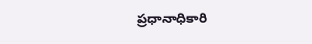ప్రధానాధికారి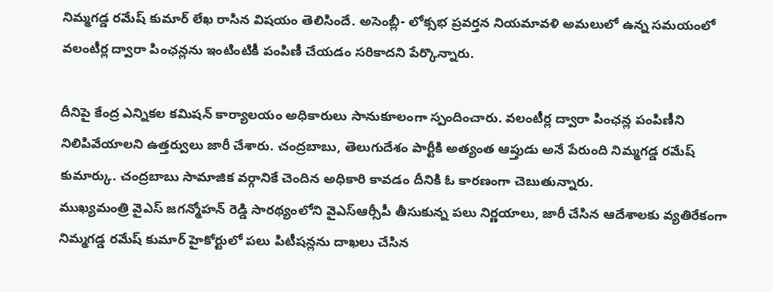నిమ్మగడ్డ రమేష్ కుమార్ లేఖ రాసిన విషయం తెలిసిందే. అసెంబ్లీ- లోక్సభ ప్రవర్తన నియమావళి అమలులో ఉన్న సమయంలో వలంటీర్ల ద్వారా పింఛన్లను ఇంటింటికీ పంపిణీ చేయడం సరికాదని పేర్కొన్నారు.

దీనిపై కేంద్ర ఎన్నికల కమిషన్ కార్యాలయం అధికారులు సానుకూలంగా స్పందించారు. వలంటీర్ల ద్వారా పింఛన్ల పంపిణీని నిలిపివేయాలని ఉత్తర్వులు జారీ చేశారు. చంద్రబాబు, తెలుగుదేశం పార్టీకి అత్యంత ఆప్తుడు అనే పేరుంది నిమ్మగడ్డ రమేష్ కుమార్కు. చంద్రబాబు సామాజిక వర్గానికే చెందిన అధికారి కావడం దీనికి ఓ కారణంగా చెబుతున్నారు.
ముఖ్యమంత్రి వైఎస్ జగన్మోహన్ రెడ్డి సారథ్యంలోని వైఎస్ఆర్సీపీ తీసుకున్న పలు నిర్ణయాలు, జారీ చేసిన ఆదేశాలకు వ్యతిరేకంగా నిమ్మగడ్డ రమేష్ కుమార్ హైకోర్టులో పలు పిటీషన్లను దాఖలు చేసిన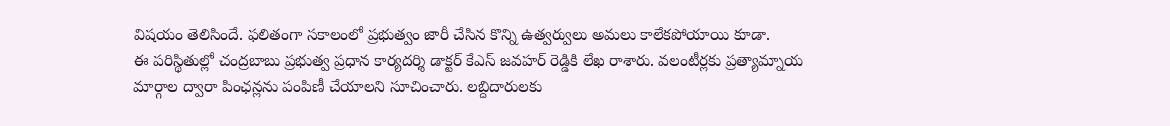విషయం తెలిసిందే. ఫలితంగా సకాలంలో ప్రభుత్వం జారీ చేసిన కొన్ని ఉత్వర్వులు అమలు కాలేకపోయాయి కూడా.
ఈ పరిస్థితుల్లో చంద్రబాబు ప్రభుత్వ ప్రధాన కార్యదర్శి డాక్టర్ కేఎస్ జవహర్ రెడ్డికి లేఖ రాశారు. వలంటీర్లకు ప్రత్యామ్నాయ మార్గాల ద్వారా పింఛన్లను పంపిణీ చేయాలని సూచించారు. లబ్దిదారులకు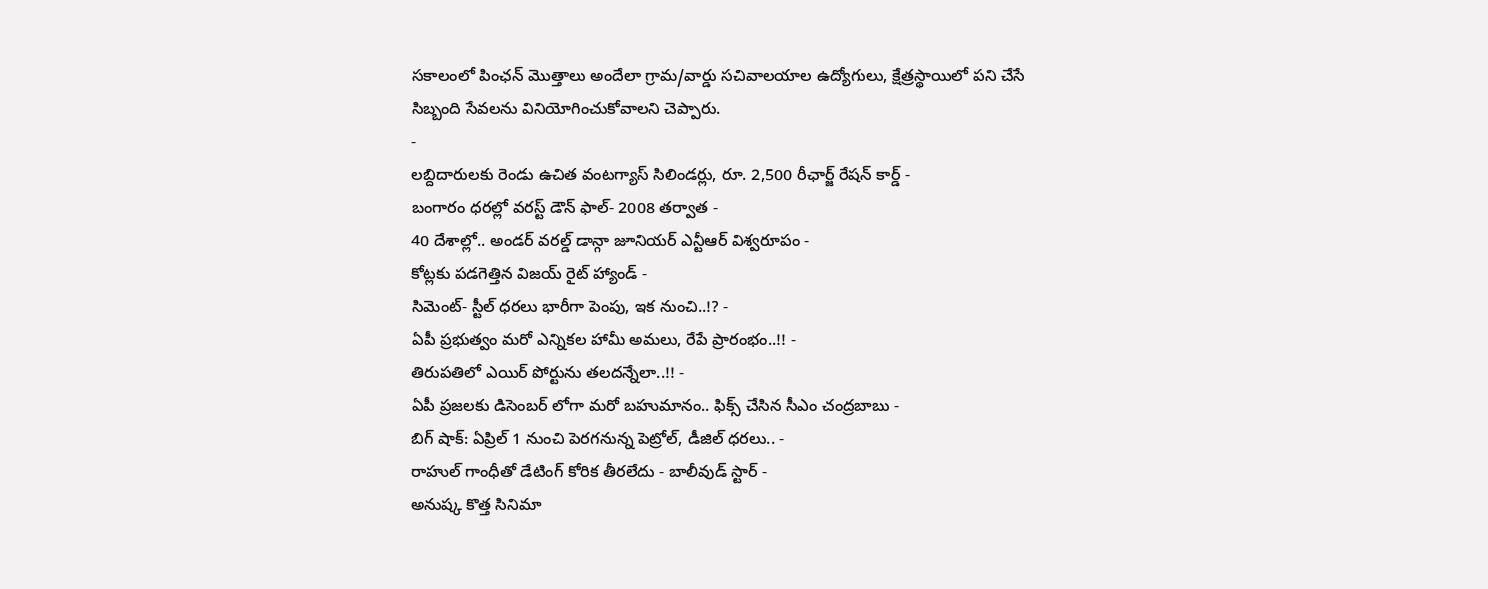సకాలంలో పింఛన్ మొత్తాలు అందేలా గ్రామ/వార్డు సచివాలయాల ఉద్యోగులు, క్షేత్రస్థాయిలో పని చేసే సిబ్బంది సేవలను వినియోగించుకోవాలని చెప్పారు.
-
లబ్దిదారులకు రెండు ఉచిత వంటగ్యాస్ సిలిండర్లు, రూ. 2,500 రీఛార్జ్ రేషన్ కార్డ్ -
బంగారం ధరల్లో వరస్ట్ డౌన్ ఫాల్- 2008 తర్వాత -
40 దేశాల్లో.. అండర్ వరల్డ్ డాన్గా జూనియర్ ఎన్టీఆర్ విశ్వరూపం -
కోట్లకు పడగెత్తిన విజయ్ రైట్ హ్యాండ్ -
సిమెంట్- స్టీల్ ధరలు భారీగా పెంపు, ఇక నుంచి..!? -
ఏపీ ప్రభుత్వం మరో ఎన్నికల హామీ అమలు, రేపే ప్రారంభం..!! -
తిరుపతిలో ఎయిర్ పోర్టును తలదన్నేలా..!! -
ఏపీ ప్రజలకు డిసెంబర్ లోగా మరో బహుమానం.. ఫిక్స్ చేసిన సీఎం చంద్రబాబు -
బిగ్ షాక్: ఏప్రిల్ 1 నుంచి పెరగనున్న పెట్రోల్, డీజిల్ ధరలు.. -
రాహుల్ గాంధీతో డేటింగ్ కోరిక తీరలేదు - బాలీవుడ్ స్టార్ -
అనుష్క కొత్త సినిమా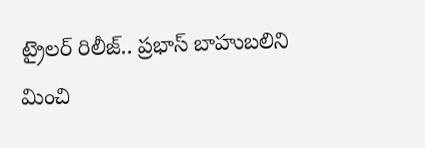ట్రైలర్ రిలీజ్.. ప్రభాస్ బాహుబలిని మించి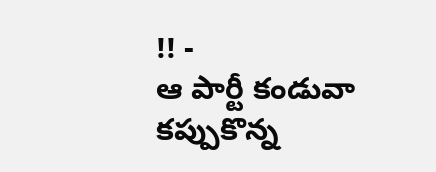!! -
ఆ పార్టీ కండువా కప్పుకొన్న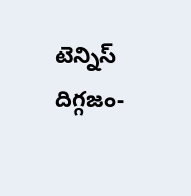టెన్నిస్ దిగ్గజం-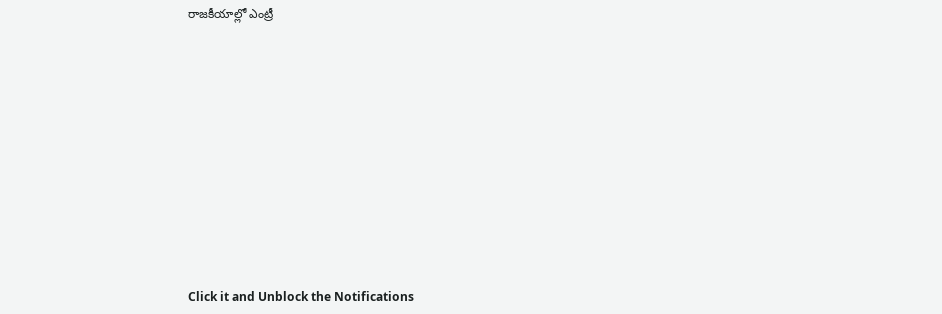రాజకీయాల్లో ఎంట్రీ












Click it and Unblock the Notifications